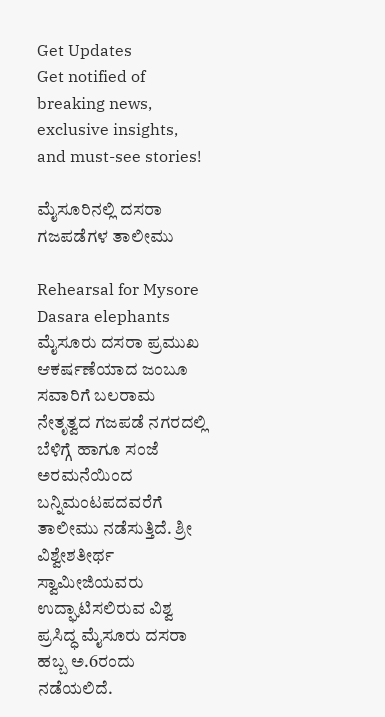Get Updates
Get notified of breaking news, exclusive insights, and must-see stories!

ಮೈಸೂರಿನಲ್ಲಿ ದಸರಾ ಗಜಪಡೆಗಳ ತಾಲೀಮು

Rehearsal for Mysore Dasara elephants
ಮೈಸೂರು ದಸರಾ ಪ್ರಮುಖ ಆಕರ್ಷಣೆಯಾದ ಜಂಬೂ ಸವಾರಿಗೆ ಬಲರಾಮ ನೇತೃತ್ವದ ಗಜಪಡೆ ನಗರದಲ್ಲಿ ಬೆಳಿಗ್ಗೆ ಹಾಗೂ ಸಂಜೆ ಅರಮನೆಯಿಂದ ಬನ್ನಿಮಂಟಪದವರೆಗೆ ತಾಲೀಮು ನಡೆಸುತ್ತಿದೆ. ಶ್ರೀ ವಿಶ್ವೇಶತೀರ್ಥ ಸ್ವಾಮೀಜಿಯವರು ಉದ್ಘಾಟಿಸಲಿರುವ ವಿಶ್ವ ಪ್ರಸಿದ್ಧ ಮೈಸೂರು ದಸರಾ ಹಬ್ಬ ಅ.6ರಂದು ನಡೆಯಲಿದೆ.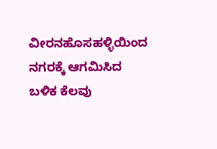ವೀರನಹೊಸಹಳ್ಳಿಯಿಂದ ನಗರಕ್ಕೆ ಆಗಮಿಸಿದ ಬಳಿಕ ಕೆಲವು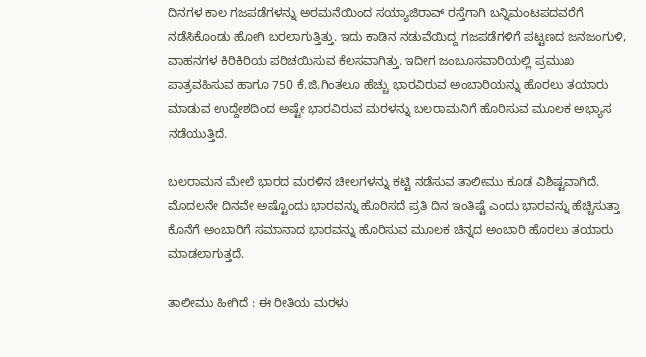ದಿನಗಳ ಕಾಲ ಗಜಪಡೆಗಳನ್ನು ಅರಮನೆಯಿಂದ ಸಯ್ಯಾಜಿರಾವ್ ರಸ್ತೆಗಾಗಿ ಬನ್ನಿಮಂಟಪದವರೆಗೆ ನಡೆಸಿಕೊಂಡು ಹೋಗಿ ಬರಲಾಗುತ್ತಿತ್ತು. ಇದು ಕಾಡಿನ ನಡುವೆಯಿದ್ದ ಗಜಪಡೆಗಳಿಗೆ ಪಟ್ಟಣದ ಜನಜಂಗುಳಿ, ವಾಹನಗಳ ಕಿರಿಕಿರಿಯ ಪರಿಚಯಿಸುವ ಕೆಲಸವಾಗಿತ್ತು. ಇದೀಗ ಜಂಬೂಸವಾರಿಯಲ್ಲಿ ಪ್ರಮುಖ ಪಾತ್ರವಹಿಸುವ ಹಾಗೂ 750 ಕೆ.ಜಿ.ಗಿಂತಲೂ ಹೆಚ್ಚು ಭಾರವಿರುವ ಅಂಬಾರಿಯನ್ನು ಹೊರಲು ತಯಾರು ಮಾಡುವ ಉದ್ದೇಶದಿಂದ ಅಷ್ಟೇ ಭಾರವಿರುವ ಮರಳನ್ನು ಬಲರಾಮನಿಗೆ ಹೊರಿಸುವ ಮೂಲಕ ಅಭ್ಯಾಸ ನಡೆಯುತ್ತಿದೆ.

ಬಲರಾಮನ ಮೇಲೆ ಭಾರದ ಮರಳಿನ ಚೀಲಗಳನ್ನು ಕಟ್ಟಿ ನಡೆಸುವ ತಾಲೀಮು ಕೂಡ ವಿಶಿಷ್ಟವಾಗಿದೆ. ಮೊದಲನೇ ದಿನವೇ ಅಷ್ಟೊಂದು ಭಾರವನ್ನು ಹೊರಿಸದೆ ಪ್ರತಿ ದಿನ ಇಂತಿಷ್ಟೆ ಎಂದು ಭಾರವನ್ನು ಹೆಚ್ಚಿಸುತ್ತಾ ಕೊನೆಗೆ ಅಂಬಾರಿಗೆ ಸಮಾನಾದ ಭಾರವನ್ನು ಹೊರಿಸುವ ಮೂಲಕ ಚಿನ್ನದ ಅಂಬಾರಿ ಹೊರಲು ತಯಾರು ಮಾಡಲಾಗುತ್ತದೆ.

ತಾಲೀಮು ಹೀಗಿದೆ : ಈ ರೀತಿಯ ಮರಳು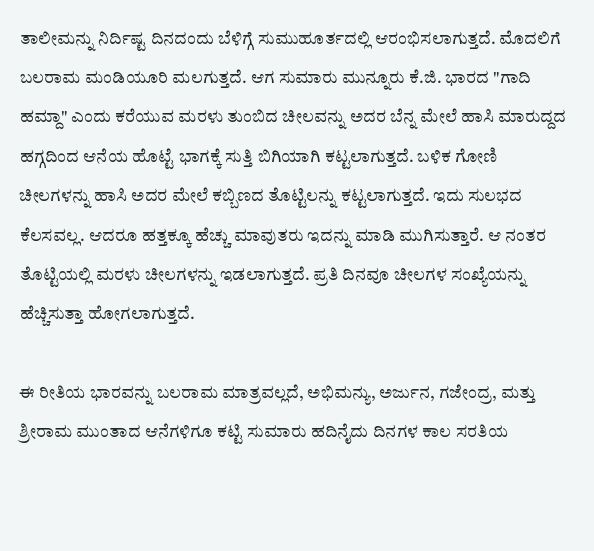ತಾಲೀಮನ್ನು ನಿರ್ದಿಷ್ಟ ದಿನದಂದು ಬೆಳಿಗ್ಗೆ ಸುಮುಹೂರ್ತದಲ್ಲಿ ಆರಂಭಿಸಲಾಗುತ್ತದೆ. ಮೊದಲಿಗೆ ಬಲರಾಮ ಮಂಡಿಯೂರಿ ಮಲಗುತ್ತದೆ. ಆಗ ಸುಮಾರು ಮುನ್ನೂರು ಕೆ.ಜಿ. ಭಾರದ "ಗಾದಿ ಹಮ್ದಾ" ಎಂದು ಕರೆಯುವ ಮರಳು ತುಂಬಿದ ಚೀಲವನ್ನು ಅದರ ಬೆನ್ನ ಮೇಲೆ ಹಾಸಿ ಮಾರುದ್ದದ ಹಗ್ಗದಿಂದ ಆನೆಯ ಹೊಟ್ಟೆ ಭಾಗಕ್ಕೆ ಸುತ್ತಿ ಬಿಗಿಯಾಗಿ ಕಟ್ಟಲಾಗುತ್ತದೆ. ಬಳಿಕ ಗೋಣಿ ಚೀಲಗಳನ್ನು ಹಾಸಿ ಅದರ ಮೇಲೆ ಕಬ್ಬಿಣದ ತೊಟ್ಟಿಲನ್ನು ಕಟ್ಟಲಾಗುತ್ತದೆ. ಇದು ಸುಲಭದ ಕೆಲಸವಲ್ಲ. ಆದರೂ ಹತ್ತಕ್ಕೂ ಹೆಚ್ಚು ಮಾವುತರು ಇದನ್ನು ಮಾಡಿ ಮುಗಿಸುತ್ತಾರೆ. ಆ ನಂತರ ತೊಟ್ಟಿಯಲ್ಲಿ ಮರಳು ಚೀಲಗಳನ್ನು ಇಡಲಾಗುತ್ತದೆ. ಪ್ರತಿ ದಿನವೂ ಚೀಲಗಳ ಸಂಖ್ಯೆಯನ್ನು ಹೆಚ್ಚಿಸುತ್ತಾ ಹೋಗಲಾಗುತ್ತದೆ.

ಈ ರೀತಿಯ ಭಾರವನ್ನು ಬಲರಾಮ ಮಾತ್ರವಲ್ಲದೆ, ಅಭಿಮನ್ಯು, ಅರ್ಜುನ, ಗಜೇಂದ್ರ, ಮತ್ತು ಶ್ರೀರಾಮ ಮುಂತಾದ ಆನೆಗಳಿಗೂ ಕಟ್ಟಿ ಸುಮಾರು ಹದಿನೈದು ದಿನಗಳ ಕಾಲ ಸರತಿಯ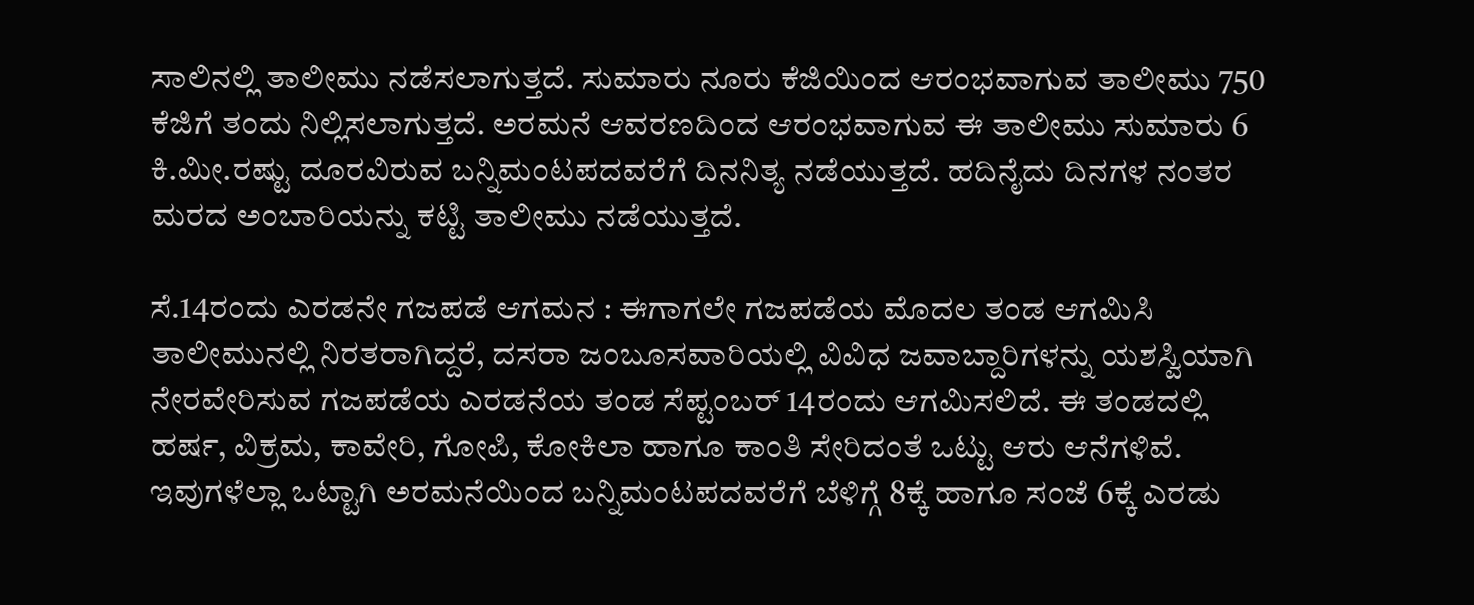ಸಾಲಿನಲ್ಲಿ ತಾಲೀಮು ನಡೆಸಲಾಗುತ್ತದೆ. ಸುಮಾರು ನೂರು ಕೆಜಿಯಿಂದ ಆರಂಭವಾಗುವ ತಾಲೀಮು 750 ಕೆಜಿಗೆ ತಂದು ನಿಲ್ಲಿಸಲಾಗುತ್ತದೆ. ಅರಮನೆ ಆವರಣದಿಂದ ಆರಂಭವಾಗುವ ಈ ತಾಲೀಮು ಸುಮಾರು 6 ಕಿ.ಮೀ.ರಷ್ಟು ದೂರವಿರುವ ಬನ್ನಿಮಂಟಪದವರೆಗೆ ದಿನನಿತ್ಯ ನಡೆಯುತ್ತದೆ. ಹದಿನೈದು ದಿನಗಳ ನಂತರ ಮರದ ಅಂಬಾರಿಯನ್ನು ಕಟ್ಟಿ ತಾಲೀಮು ನಡೆಯುತ್ತದೆ.

ಸೆ.14ರಂದು ಎರಡನೇ ಗಜಪಡೆ ಆಗಮನ : ಈಗಾಗಲೇ ಗಜಪಡೆಯ ಮೊದಲ ತಂಡ ಆಗಮಿಸಿ ತಾಲೀಮುನಲ್ಲಿ ನಿರತರಾಗಿದ್ದರೆ, ದಸರಾ ಜಂಬೂಸವಾರಿಯಲ್ಲಿ ವಿವಿಧ ಜವಾಬ್ದಾರಿಗಳನ್ನು ಯಶಸ್ವಿಯಾಗಿ ನೇರವೇರಿಸುವ ಗಜಪಡೆಯ ಎರಡನೆಯ ತಂಡ ಸೆಪ್ಟಂಬರ್ 14ರಂದು ಆಗಮಿಸಲಿದೆ. ಈ ತಂಡದಲ್ಲಿ ಹರ್ಷ, ವಿಕ್ರಮ, ಕಾವೇರಿ, ಗೋಪಿ, ಕೋಕಿಲಾ ಹಾಗೂ ಕಾಂತಿ ಸೇರಿದಂತೆ ಒಟ್ಟು ಆರು ಆನೆಗಳಿವೆ. ಇವುಗಳೆಲ್ಲಾ ಒಟ್ಟಾಗಿ ಅರಮನೆಯಿಂದ ಬನ್ನಿಮಂಟಪದವರೆಗೆ ಬೆಳಿಗ್ಗೆ 8ಕ್ಕೆ ಹಾಗೂ ಸಂಜೆ 6ಕ್ಕೆ ಎರಡು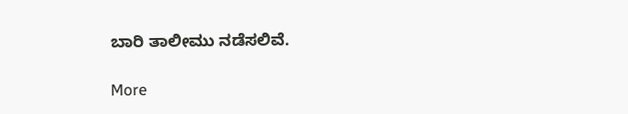ಬಾರಿ ತಾಲೀಮು ನಡೆಸಲಿವೆ.

More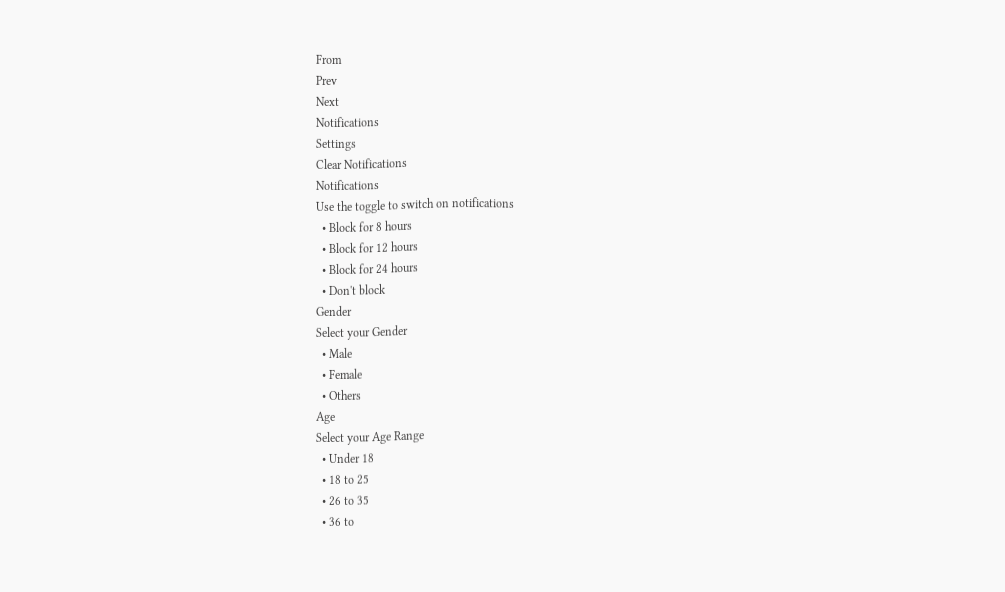From
Prev
Next
Notifications
Settings
Clear Notifications
Notifications
Use the toggle to switch on notifications
  • Block for 8 hours
  • Block for 12 hours
  • Block for 24 hours
  • Don't block
Gender
Select your Gender
  • Male
  • Female
  • Others
Age
Select your Age Range
  • Under 18
  • 18 to 25
  • 26 to 35
  • 36 to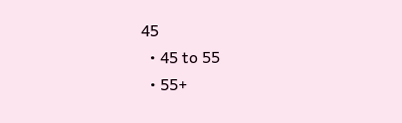45
  • 45 to 55
  • 55+